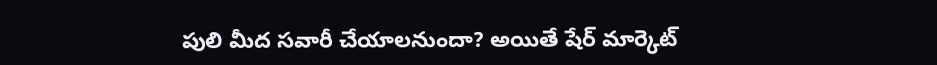పులి మీద సవారీ చేయాలనుందా? అయితే షేర్ మార్కెట్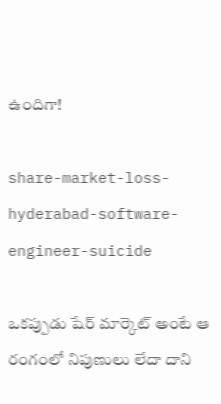ఉందిగా!

share-market-loss-hyderabad-software-engineer-suicide

ఒకప్పుడు షేర్ మార్కెట్ అంటే ఆ రంగంలో నిపుణులు లేదా దాని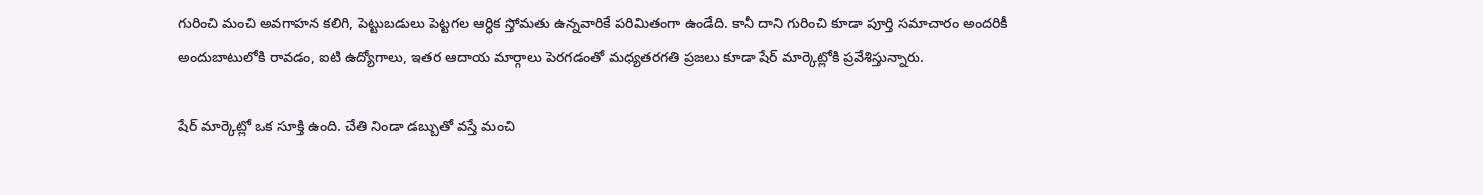గురించి మంచి అవగాహన కలిగి, పెట్టుబడులు పెట్టగల ఆర్ధిక స్తోమతు ఉన్నవారికే పరిమితంగా ఉండేది. కానీ దాని గురించి కూడా పూర్తి సమాచారం అందరికీ అందుబాటులోకి రావడం, ఐటి ఉద్యోగాలు, ఇతర ఆదాయ మార్గాలు పెరగడంతో మధ్యతరగతి ప్రజలు కూడా షేర్ మార్కెట్లోకి ప్రవేశిస్తున్నారు.

షేర్ మార్కెట్లో ఒక సూక్తి ఉంది. చేతి నిండా డబ్బుతో వస్తే మంచి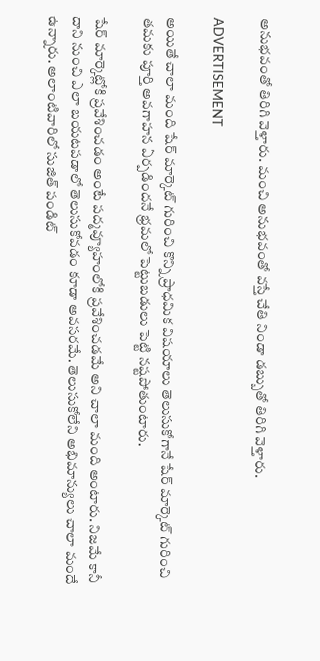అనుభవంతో తిరిగి వెళ్తారు. మంచి అనుభవంతో వస్తే చేతి నిండా డబ్బుతో తిరిగి వెళ్తారు.

ADVERTISEMENT

అయితే చాలా మంది షేర్ మార్కెట్ గురించి కొన్ని ప్రాధమిక విషయాలు తెలుసుకోగానే షేర్ మార్కెట్ గురించి తమకు పూర్తి అవగాహన ఏర్పడిందనే భ్రమలో పెట్టుబడులు పెట్టి నష్టపోతుంటారు.

షేర్ మార్కెట్లోకి ప్రవేశించడం అంటే పద్మవ్యూహంలోకి ప్రవేశించడమే అని చాలా మంది అంటారు. నిజమే కానీ దాని నుంచి ఎలా బయటపడాలో తెలుసుకోవడం కూడా అవసరమే. తెలుసుకోలేని అభిమాన్యులు చాలా మందే ఉన్నారు. అలాంటివారిలో సుజిత్ పండిట్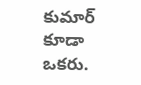కుమార్‌ కూడా ఒకరు.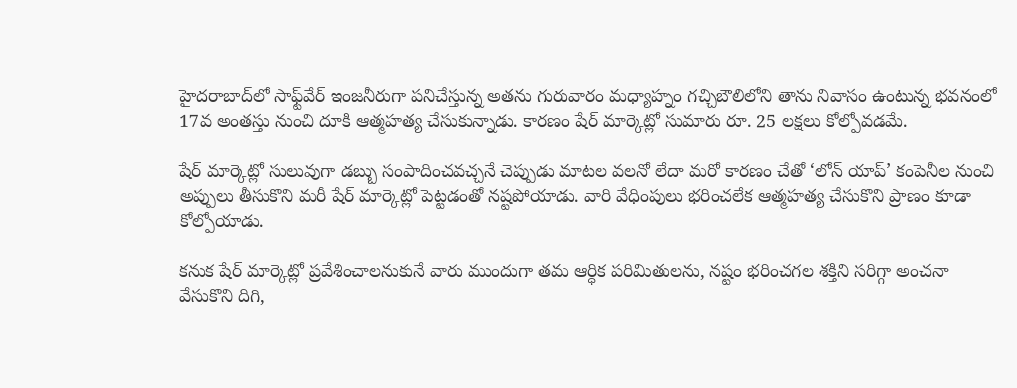హైదరాబాద్‌లో సాఫ్ట్‌వేర్‌ ఇంజనీరుగా పనిచేస్తున్న అతను గురువారం మధ్యాహ్నం గచ్చిబౌలిలోని తాను నివాసం ఉంటున్న భవనంలో 17వ అంతస్తు నుంచి దూకి ఆత్మహత్య చేసుకున్నాడు. కారణం షేర్ మార్కెట్లో సుమారు రూ. 25 లక్షలు కోల్పోవడమే.

షేర్ మార్కెట్లో సులువుగా డబ్బు సంపాదించవచ్చనే చెప్పుడు మాటల వలనో లేదా మరో కారణం చేతో ‘లోన్ యాప్’ కంపెనీల నుంచి అప్పులు తీసుకొని మరీ షేర్ మార్కెట్లో పెట్టడంతో నష్టపోయాడు. వారి వేధింపులు భరించలేక ఆత్మహత్య చేసుకొని ప్రాణం కూడా కోల్పోయాడు.

కనుక షేర్ మార్కెట్లో ప్రవేశించాలనుకునే వారు ముందుగా తమ ఆర్ధిక పరిమితులను, నష్టం భరించగల శక్తిని సరిగ్గా అంచనా వేసుకొని దిగి,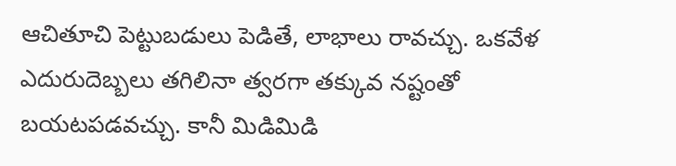ఆచితూచి పెట్టుబడులు పెడితే, లాభాలు రావచ్చు. ఒకవేళ ఎదురుదెబ్బలు తగిలినా త్వరగా తక్కువ నష్టంతో బయటపడవచ్చు. కానీ మిడిమిడి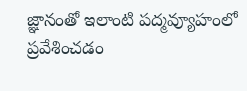జ్ఞానంతో ఇలాంటి పద్మవ్యూహంలో ప్రవేశించడం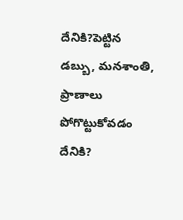దేనికి?పెట్టిన డబ్బు, మనశాంతి, ప్రాణాలు పోగొట్టుకోవడం దేనికి?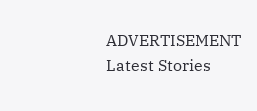ADVERTISEMENT
Latest Stories